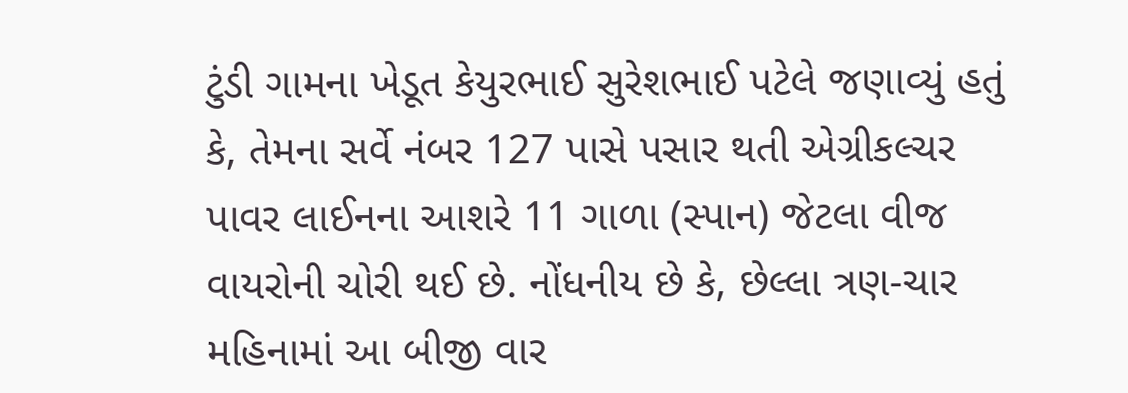ટુંડી ગામના ખેડૂત કેયુરભાઈ સુરેશભાઈ પટેલે જણાવ્યું હતું કે, તેમના સર્વે નંબર 127 પાસે પસાર થતી એગ્રીકલ્ચર પાવર લાઈનના આશરે 11 ગાળા (સ્પાન) જેટલા વીજ વાયરોની ચોરી થઈ છે. નોંધનીય છે કે, છેલ્લા ત્રણ-ચાર મહિનામાં આ બીજી વાર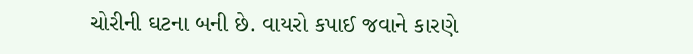ચોરીની ઘટના બની છે. વાયરો કપાઈ જવાને કારણે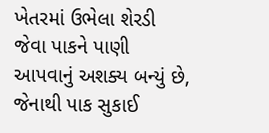ખેતરમાં ઉભેલા શેરડી જેવા પાકને પાણી આપવાનું અશક્ય બન્યું છે, જેનાથી પાક સુકાઈ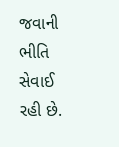જવાની ભીતિ સેવાઈ રહી છે.